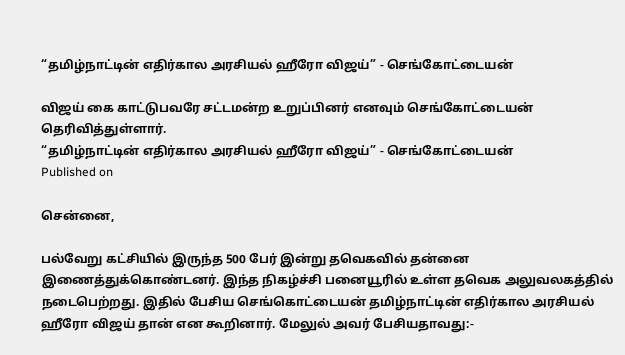“தமிழ்நாட்டின் எதிர்கால அரசியல் ஹீரோ விஜய்” - செங்கோட்டையன்

விஜய் கை காட்டுபவரே சட்டமன்ற உறுப்பினர் எனவும் செங்கோட்டையன் தெரிவித்துள்ளார்.
“தமிழ்நாட்டின் எதிர்கால அரசியல் ஹீரோ விஜய்” - செங்கோட்டையன்
Published on

சென்னை,

பல்வேறு கட்சியில் இருந்த 500 பேர் இன்று தவெகவில் தன்னை இணைத்துக்கொண்டனர். இந்த நிகழ்ச்சி பனையூரில் உள்ள தவெக அலுவலகத்தில் நடைபெற்றது. இதில் பேசிய செங்கொட்டையன் தமிழ்நாட்டின் எதிர்கால அரசியல் ஹீரோ விஜய் தான் என கூறினார். மேலுல் அவர் பேசியதாவது:-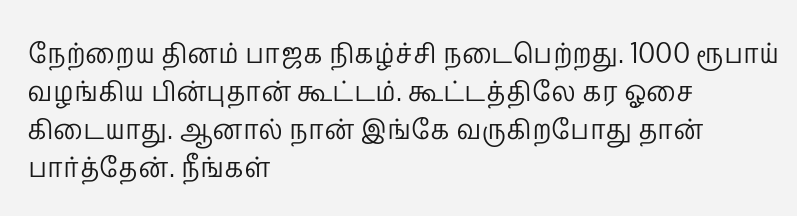நேற்றைய தினம் பாஜக நிகழ்ச்சி நடைபெற்றது. 1000 ரூபாய் வழங்கிய பின்புதான் கூட்டம். கூட்டத்திலே கர ஓசை கிடையாது. ஆனால் நான் இங்கே வருகிறபோது தான் பார்த்தேன். நீங்கள்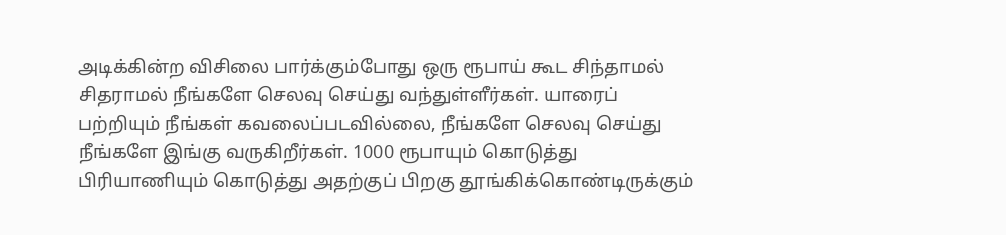அடிக்கின்ற விசிலை பார்க்கும்போது ஒரு ரூபாய் கூட சிந்தாமல் சிதராமல் நீங்களே செலவு செய்து வந்துள்ளீர்கள். யாரைப் பற்றியும் நீங்கள் கவலைப்படவில்லை, நீங்களே செலவு செய்து நீங்களே இங்கு வருகிறீர்கள். 1000 ரூபாயும் கொடுத்து பிரியாணியும் கொடுத்து அதற்குப் பிறகு தூங்கிக்கொண்டிருக்கும்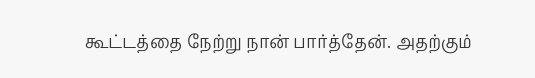கூட்டத்தை நேற்று நான் பார்த்தேன். அதற்கும்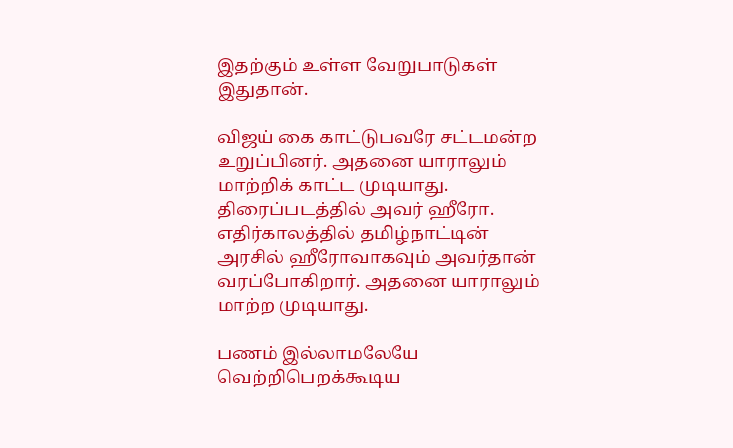இதற்கும் உள்ள வேறுபாடுகள் இதுதான்.

விஜய் கை காட்டுபவரே சட்டமன்ற உறுப்பினர். அதனை யாராலும் மாற்றிக் காட்ட முடியாது. திரைப்படத்தில் அவர் ஹீரோ. எதிர்காலத்தில் தமிழ்நாட்டின் அரசில் ஹீரோவாகவும் அவர்தான் வரப்போகிறார். அதனை யாராலும் மாற்ற முடியாது.

பணம் இல்லாமலேயே வெற்றிபெறக்கூடிய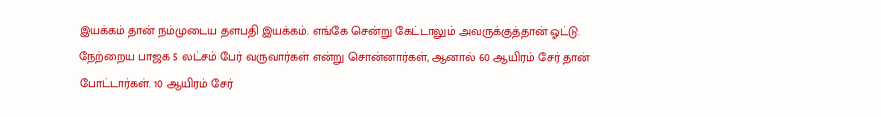இயக்கம் தான் நம்முடைய தளபதி இயக்கம். எங்கே சென்று கேட்டாலும் அவருக்குத்தான் ஓட்டு. நேற்றைய பாஜக 5 லட்சம் பேர் வருவார்கள் என்று சொன்னார்கள், ஆனால் 60 ஆயிரம் சேர் தான் போட்டார்கள். 10 ஆயிரம் சேர்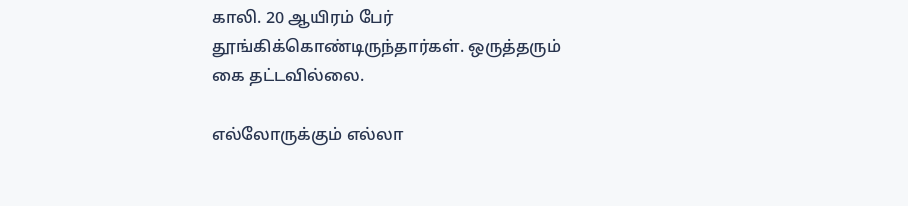காலி. 20 ஆயிரம் பேர் தூங்கிக்கொண்டிருந்தார்கள். ஒருத்தரும் கை தட்டவில்லை.

எல்லோருக்கும் எல்லா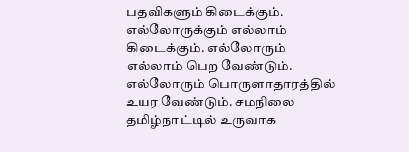பதவிகளும் கிடைக்கும். எல்லோருக்கும் எல்லாம் கிடைக்கும். எல்லோரும் எல்லாம் பெற வேண்டும். எல்லோரும் பொருளாதாரத்தில் உயர வேண்டும். சமநிலை தமிழ்நாட்டில் உருவாக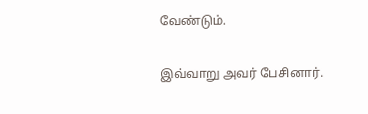வேண்டும்.

இவ்வாறு அவர் பேசினார்.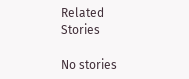Related Stories

No stories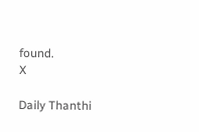found.
X

Daily Thanthi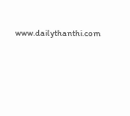www.dailythanthi.com